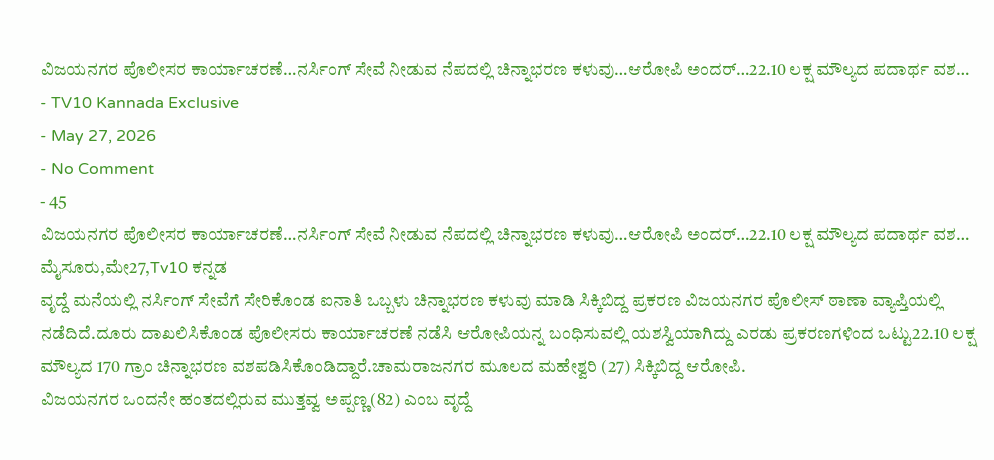ವಿಜಯನಗರ ಪೊಲೀಸರ ಕಾರ್ಯಾಚರಣೆ…ನರ್ಸಿಂಗ್ ಸೇವೆ ನೀಡುವ ನೆಪದಲ್ಲಿ ಚಿನ್ನಾಭರಣ ಕಳುವು…ಆರೋಪಿ ಅಂದರ್…22.10 ಲಕ್ಷ ಮೌಲ್ಯದ ಪದಾರ್ಥ ವಶ…
- TV10 Kannada Exclusive
- May 27, 2026
- No Comment
- 45
ವಿಜಯನಗರ ಪೊಲೀಸರ ಕಾರ್ಯಾಚರಣೆ…ನರ್ಸಿಂಗ್ ಸೇವೆ ನೀಡುವ ನೆಪದಲ್ಲಿ ಚಿನ್ನಾಭರಣ ಕಳುವು…ಆರೋಪಿ ಅಂದರ್…22.10 ಲಕ್ಷ ಮೌಲ್ಯದ ಪದಾರ್ಥ ವಶ…
ಮೈಸೂರು,ಮೇ27,Tv10 ಕನ್ನಡ
ವೃದ್ದೆ ಮನೆಯಲ್ಲಿ ನರ್ಸಿಂಗ್ ಸೇವೆಗೆ ಸೇರಿಕೊಂಡ ಐನಾತಿ ಒಬ್ಬಳು ಚಿನ್ನಾಭರಣ ಕಳುವು ಮಾಡಿ ಸಿಕ್ಕಿಬಿದ್ದ ಪ್ರಕರಣ ವಿಜಯನಗರ ಪೊಲೀಸ್ ಠಾಣಾ ವ್ಯಾಪ್ತಿಯಲ್ಲಿ ನಡೆದಿದೆ.ದೂರು ದಾಖಲಿಸಿಕೊಂಡ ಪೊಲೀಸರು ಕಾರ್ಯಾಚರಣೆ ನಡೆಸಿ ಆರೋಪಿಯನ್ನ ಬಂಧಿಸುವಲ್ಲಿ ಯಶಸ್ವಿಯಾಗಿದ್ದು ಎರಡು ಪ್ರಕರಣಗಳಿಂದ ಒಟ್ಟು22.10 ಲಕ್ಷ ಮೌಲ್ಯದ 170 ಗ್ರಾಂ ಚಿನ್ನಾಭರಣ ವಶಪಡಿಸಿಕೊಂಡಿದ್ದಾರೆ.ಚಾಮರಾಜನಗರ ಮೂಲದ ಮಹೇಶ್ವರಿ (27) ಸಿಕ್ಕಿಬಿದ್ದ ಆರೋಪಿ.
ವಿಜಯನಗರ ಒಂದನೇ ಹಂತದಲ್ಲಿರುವ ಮುತ್ತವ್ವ ಅಪ್ಪಣ್ಣ(82) ಎಂಬ ವೃದ್ದೆ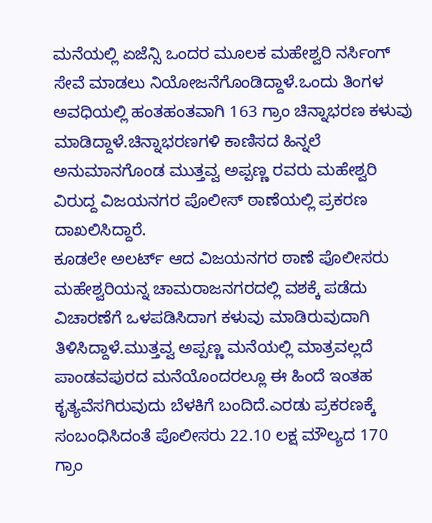ಮನೆಯಲ್ಲಿ ಏಜೆನ್ಸಿ ಒಂದರ ಮೂಲಕ ಮಹೇಶ್ವರಿ ನರ್ಸಿಂಗ್ ಸೇವೆ ಮಾಡಲು ನಿಯೋಜನೆಗೊಂಡಿದ್ದಾಳೆ.ಒಂದು ತಿಂಗಳ ಅವಧಿಯಲ್ಲಿ ಹಂತಹಂತವಾಗಿ 163 ಗ್ರಾಂ ಚಿನ್ನಾಭರಣ ಕಳುವು ಮಾಡಿದ್ದಾಳೆ.ಚಿನ್ನಾಭರಣಗಳಿ ಕಾಣಿಸದ ಹಿನ್ನಲೆ ಅನುಮಾನಗೊಂಡ ಮುತ್ತವ್ವ ಅಪ್ಪಣ್ಣ ರವರು ಮಹೇಶ್ವರಿ ವಿರುದ್ದ ವಿಜಯನಗರ ಪೊಲೀಸ್ ಠಾಣೆಯಲ್ಲಿ ಪ್ರಕರಣ ದಾಖಲಿಸಿದ್ದಾರೆ.
ಕೂಡಲೇ ಅಲರ್ಟ್ ಆದ ವಿಜಯನಗರ ಠಾಣೆ ಪೊಲೀಸರು ಮಹೇಶ್ವರಿಯನ್ನ ಚಾಮರಾಜನಗರದಲ್ಲಿ ವಶಕ್ಕೆ ಪಡೆದು ವಿಚಾರಣೆಗೆ ಒಳಪಡಿಸಿದಾಗ ಕಳುವು ಮಾಡಿರುವುದಾಗಿ ತಿಳಿಸಿದ್ದಾಳೆ.ಮುತ್ತವ್ವ ಅಪ್ಪಣ್ಣ ಮನೆಯಲ್ಲಿ ಮಾತ್ರವಲ್ಲದೆ ಪಾಂಡವಪುರದ ಮನೆಯೊಂದರಲ್ಲೂ ಈ ಹಿಂದೆ ಇಂತಹ ಕೃತ್ಯವೆಸಗಿರುವುದು ಬೆಳಕಿಗೆ ಬಂದಿದೆ.ಎರಡು ಪ್ರಕರಣಕ್ಕೆ ಸಂಬಂಧಿಸಿದಂತೆ ಪೊಲೀಸರು 22.10 ಲಕ್ಷ ಮೌಲ್ಯದ 170 ಗ್ರಾಂ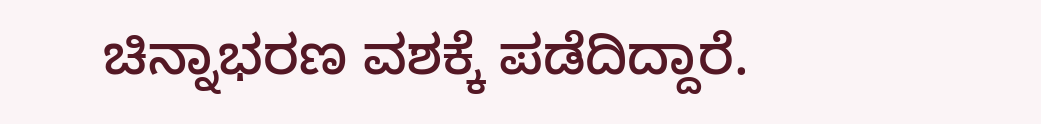ಚಿನ್ನಾಭರಣ ವಶಕ್ಕೆ ಪಡೆದಿದ್ದಾರೆ.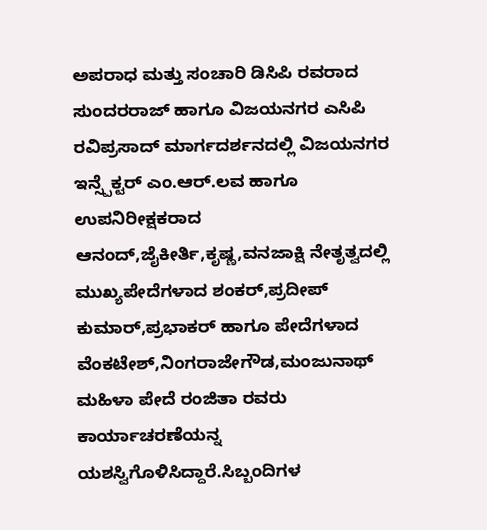ಅಪರಾಧ ಮತ್ತು ಸಂಚಾರಿ ಡಿಸಿಪಿ ರವರಾದ ಸುಂದರರಾಜ್ ಹಾಗೂ ವಿಜಯನಗರ ಎಸಿಪಿ ರವಿಪ್ರಸಾದ್ ಮಾರ್ಗದರ್ಶನದಲ್ಲಿ ವಿಜಯನಗರ ಇನ್ಸ್ಪೆಕ್ಟರ್ ಎಂ.ಆರ್.ಲವ ಹಾಗೂ ಉಪನಿರೀಕ್ಷಕರಾದ ಆನಂದ್,ಜೈಕೀರ್ತಿ,ಕೃಷ್ಣ,ವನಜಾಕ್ಷಿ ನೇತೃತ್ವದಲ್ಲಿ ಮುಖ್ಯಪೇದೆಗಳಾದ ಶಂಕರ್,ಪ್ರದೀಪ್ ಕುಮಾರ್,ಪ್ರಭಾಕರ್ ಹಾಗೂ ಪೇದೆಗಳಾದ ವೆಂಕಟೇಶ್,ನಿಂಗರಾಜೇಗೌಡ,ಮಂಜುನಾಥ್ ಮಹಿಳಾ ಪೇದೆ ರಂಜಿತಾ ರವರು ಕಾರ್ಯಾಚರಣೆಯನ್ನ ಯಶಸ್ವಿಗೊಳಿಸಿದ್ದಾರೆ.ಸಿಬ್ಬಂದಿಗಳ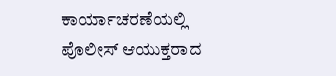ಕಾರ್ಯಾಚರಣೆಯಲ್ಲಿ ಪೊಲೀಸ್ ಆಯುಕ್ತರಾದ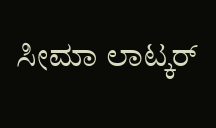ಸೀಮಾ ಲಾಟ್ಕರ್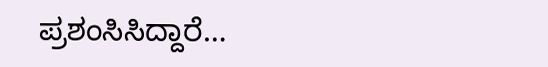ಪ್ರಶಂಸಿಸಿದ್ದಾರೆ…